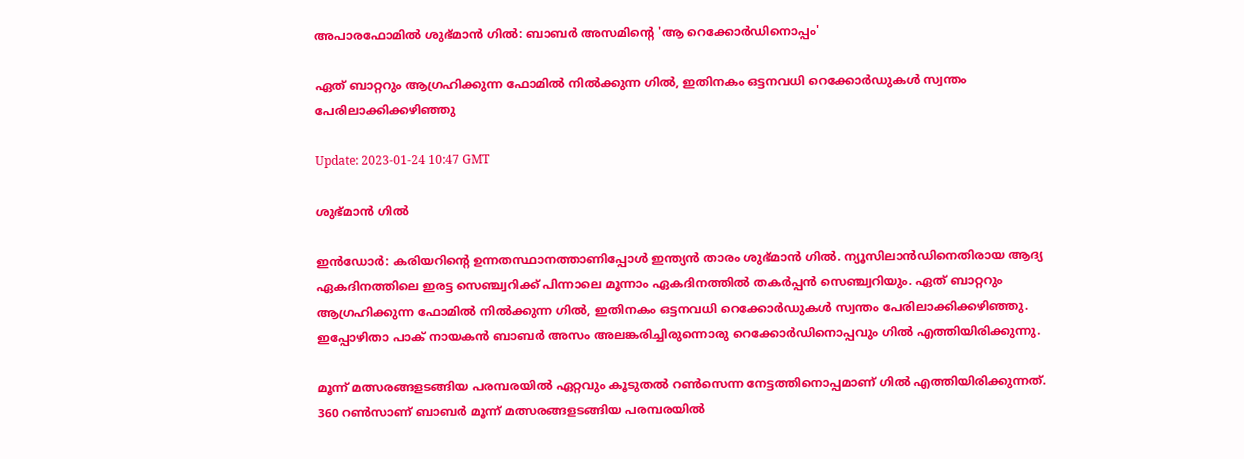അപാരഫോമിൽ ശുഭ്മാൻ ഗിൽ: ബാബർ അസമിന്റെ 'ആ റെക്കോർഡിനൊപ്പം'

ഏത് ബാറ്ററും ആഗ്രഹിക്കുന്ന ഫോമിൽ നിൽക്കുന്ന ഗിൽ, ഇതിനകം ഒട്ടനവധി റെക്കോർഡുകൾ സ്വന്തം പേരിലാക്കിക്കഴിഞ്ഞു

Update: 2023-01-24 10:47 GMT

ശുഭ്മാന്‍ ഗില്‍

ഇൻഡോർ: കരിയറിന്റെ ഉന്നതസ്ഥാനത്താണിപ്പോൾ ഇന്ത്യൻ താരം ശുഭ്മാൻ ഗിൽ. ന്യൂസിലാൻഡിനെതിരായ ആദ്യ ഏകദിനത്തിലെ ഇരട്ട സെഞ്ച്വറിക്ക് പിന്നാലെ മൂന്നാം ഏകദിനത്തിൽ തകർപ്പൻ സെഞ്ച്വറിയും. ഏത് ബാറ്ററും ആഗ്രഹിക്കുന്ന ഫോമിൽ നിൽക്കുന്ന ഗിൽ, ഇതിനകം ഒട്ടനവധി റെക്കോർഡുകൾ സ്വന്തം പേരിലാക്കിക്കഴിഞ്ഞു. ഇപ്പോഴിതാ പാക് നായകൻ ബാബർ അസം അലങ്കരിച്ചിരുന്നൊരു റെക്കോർഡിനൊപ്പവും ഗിൽ എത്തിയിരിക്കുന്നു.

മൂന്ന് മത്സരങ്ങളടങ്ങിയ പരമ്പരയിൽ ഏറ്റവും കൂടുതൽ റൺസെന്ന നേട്ടത്തിനൊപ്പമാണ് ഗിൽ എത്തിയിരിക്കുന്നത്. 360 റൺസാണ് ബാബർ മൂന്ന് മത്സരങ്ങളടങ്ങിയ പരമ്പരയിൽ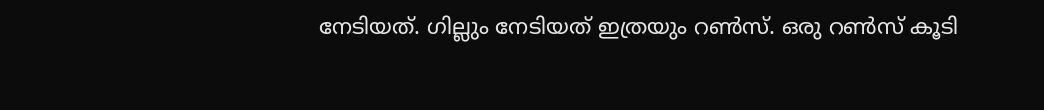നേടിയത്. ഗില്ലും നേടിയത് ഇത്രയും റൺസ്. ഒരു റൺസ് കൂടി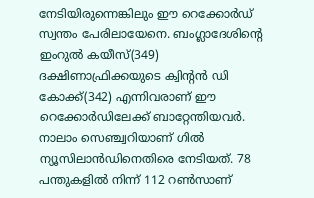നേടിയിരുന്നെങ്കിലും ഈ റെക്കോർഡ് സ്വന്തം പേരിലായേനെ. ബംഗ്ലാദേശിന്റെ ഇംറുൽ കയീസ്(349) ദക്ഷിണാഫ്രിക്കയുടെ ക്വിന്റൻ ഡി കോക്ക്(342) എന്നിവരാണ് ഈ റെക്കോർഡിലേക്ക് ബാറ്റേന്തിയവർ. നാലാം സെഞ്ച്വറിയാണ് ഗിൽ ന്യൂസിലാൻഡിനെതിരെ നേടിയത്. 78 പന്തുകളിൽ നിന്ന് 112 റൺസാണ്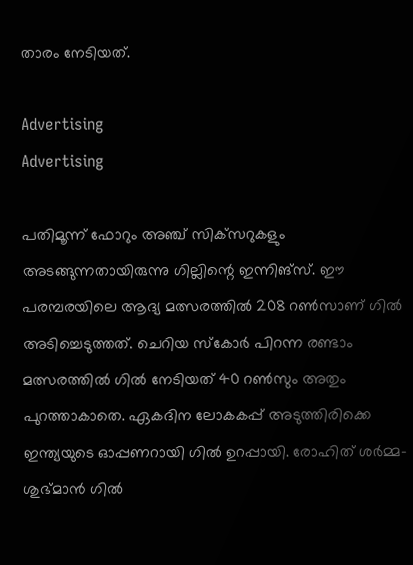താരം നേടിയത്.

Advertising
Advertising

പതിമൂന്ന് ഫോറും അഞ്ച് സിക്‌സറുകളും അടങ്ങുന്നതായിരുന്നു ഗില്ലിന്റെ ഇന്നിങ്‌സ്. ഈ പരമ്പരയിലെ ആദ്യ മത്സരത്തിൽ 208 റൺസാണ് ഗിൽ അടിച്ചെടുത്തത്. ചെറിയ സ്‌കോർ പിറന്ന രണ്ടാം മത്സരത്തിൽ ഗിൽ നേടിയത് 40 റൺസും അതും പുറത്താകാതെ. ഏകദിന ലോകകപ്പ് അടുത്തിരിക്കെ ഇന്ത്യയുടെ ഓപ്പണറായി ഗിൽ ഉറപ്പായി. രോഹിത് ശർമ്മ- ശുഭ്മാൻ ഗിൽ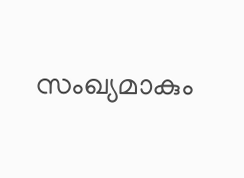സംഖ്യമാകും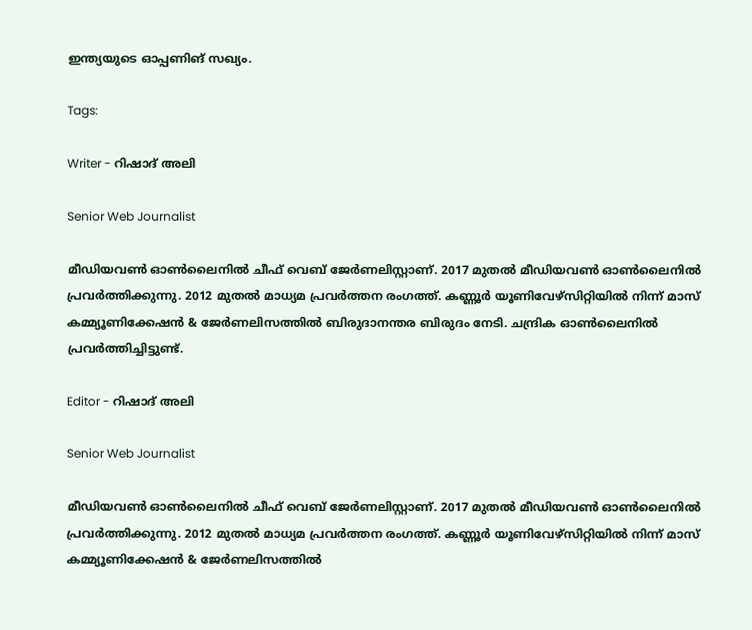ഇന്ത്യയുടെ ഓപ്പണിങ് സഖ്യം.

Tags:

Writer - റിഷാദ് അലി

Senior Web Journalist

മീഡിയവൺ ഓൺലൈനിൽ ചീഫ് വെബ് ജേർണലിസ്റ്റാണ്. 2017 മുതൽ മീഡിയവൺ ഓൺലൈനിൽ പ്രവർത്തിക്കുന്നു. 2012 മുതൽ മാധ്യമ പ്രവർത്തന രംഗത്ത്. കണ്ണൂര്‍ യൂണിവേഴ്‌സിറ്റിയിൽ നിന്ന് മാസ് കമ്മ്യൂണിക്കേഷന്‍ & ജേര്‍ണലിസത്തില്‍ ബിരുദാനന്തര ബിരുദം നേടി. ചന്ദ്രിക ഓണ്‍ലൈനില്‍ പ്രവര്‍ത്തിച്ചിട്ടുണ്ട്.

Editor - റിഷാദ് അലി

Senior Web Journalist

മീഡിയവൺ ഓൺലൈനിൽ ചീഫ് വെബ് ജേർണലിസ്റ്റാണ്. 2017 മുതൽ മീഡിയവൺ ഓൺലൈനിൽ പ്രവർത്തിക്കുന്നു. 2012 മുതൽ മാധ്യമ പ്രവർത്തന രംഗത്ത്. കണ്ണൂര്‍ യൂണിവേഴ്‌സിറ്റിയിൽ നിന്ന് മാസ് കമ്മ്യൂണിക്കേഷന്‍ & ജേര്‍ണലിസത്തില്‍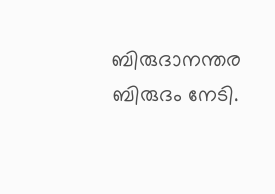ബിരുദാനന്തര ബിരുദം നേടി.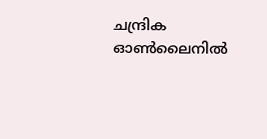ചന്ദ്രിക ഓണ്‍ലൈനില്‍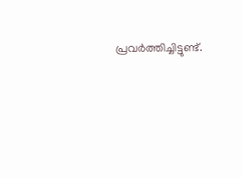പ്രവര്‍ത്തിച്ചിട്ടുണ്ട്.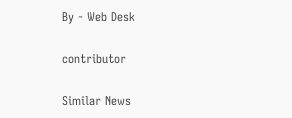By - Web Desk

contributor

Similar News